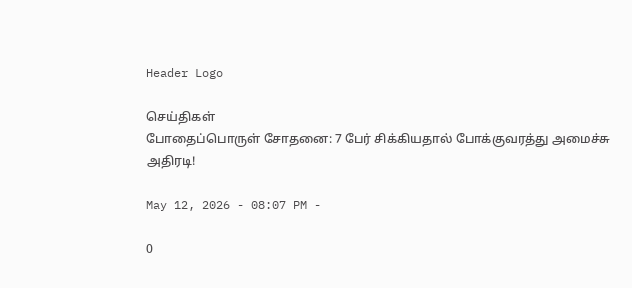Header Logo

செய்திகள்
போதைப்பொருள் சோதனை: 7 பேர் சிக்கியதால் போக்குவரத்து அமைச்சு அதிரடி!

May 12, 2026 - 08:07 PM -

0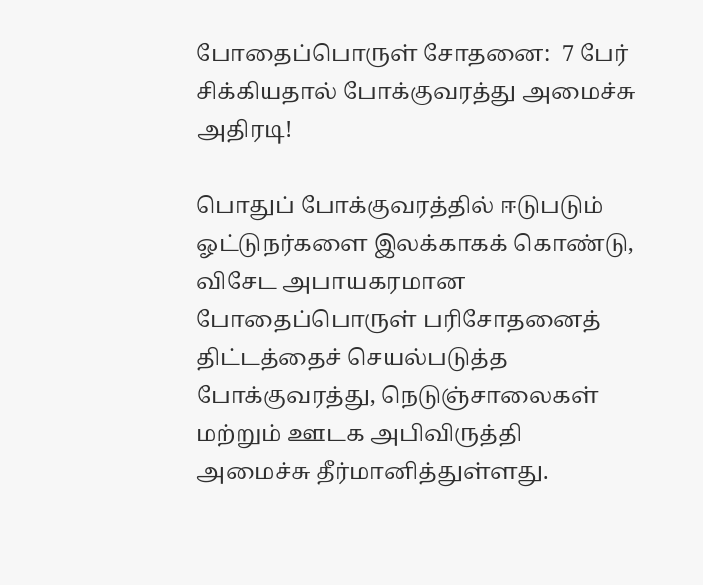போதைப்பொருள் சோதனை:  7 பேர் சிக்கியதால் போக்குவரத்து அமைச்சு அதிரடி!

பொதுப் போக்குவரத்தில் ஈடுபடும் ஓட்டுநர்களை இலக்காகக் கொண்டு, விசேட அபாயகரமான போதைப்பொருள் பரிசோதனைத் திட்டத்தைச் செயல்படுத்த போக்குவரத்து, நெடுஞ்சாலைகள் மற்றும் ஊடக அபிவிருத்தி அமைச்சு தீர்மானித்துள்ளது.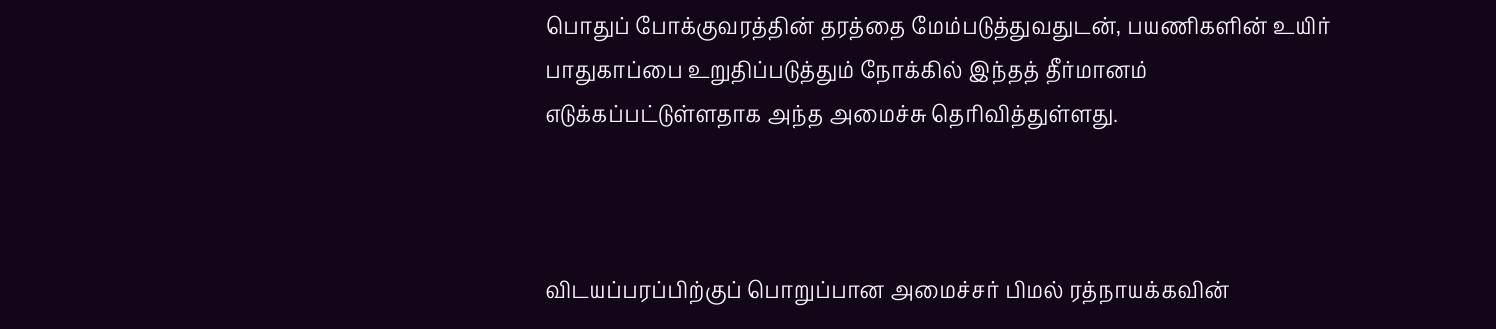பொதுப் போக்குவரத்தின் தரத்தை மேம்படுத்துவதுடன், பயணிகளின் உயிர் பாதுகாப்பை உறுதிப்படுத்தும் நோக்கில் இந்தத் தீர்மானம் எடுக்கப்பட்டுள்ளதாக அந்த அமைச்சு தெரிவித்துள்ளது.



விடயப்பரப்பிற்குப் பொறுப்பான அமைச்சர் பிமல் ரத்நாயக்கவின்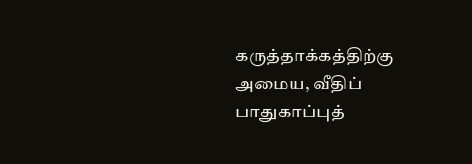கருத்தாக்கத்திற்கு அமைய, வீதிப் பாதுகாப்புத்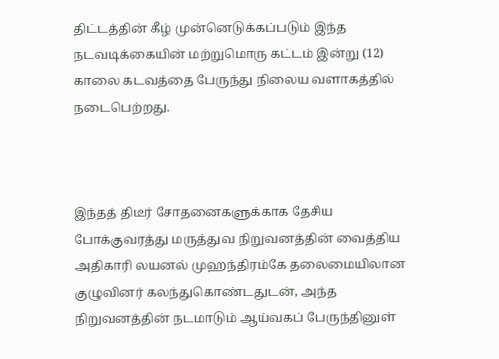திட்டத்தின் கீழ் முன்னெடுக்கப்படும் இந்த நடவடிக்கையின் மற்றுமொரு கட்டம் இன்று (12) காலை கடவத்தை பேருந்து நிலைய வளாகத்தில் நடைபெற்றது.



இந்தத் திடீர் சோதனைகளுக்காக தேசிய போக்குவரத்து மருத்துவ நிறுவனத்தின் வைத்திய அதிகாரி லயனல் முஹந்திரம்கே தலைமையிலான குழுவினர் கலந்துகொண்டதுடன், அந்த நிறுவனத்தின் நடமாடும் ஆய்வகப் பேருந்தினுள்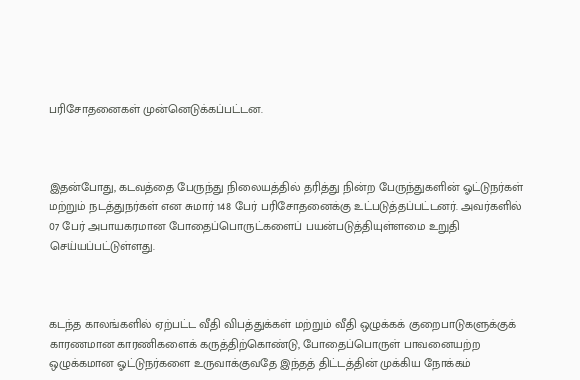பரிசோதனைகள் முன்னெடுக்கப்பட்டன.



இதன்போது, கடவத்தை பேருந்து நிலையத்தில் தரித்து நின்ற பேருந்துகளின் ஓட்டுநர்கள் மற்றும் நடத்துநர்கள் என சுமார் 148 பேர் பரிசோதனைக்கு உட்படுத்தப்பட்டனர். அவர்களில் 07 பேர் அபாயகரமான போதைப்பொருட்களைப் பயன்படுத்தியுள்ளமை உறுதி செய்யப்பட்டுள்ளது.



கடந்த காலங்களில் ஏற்பட்ட வீதி விபத்துக்கள் மற்றும் வீதி ஒழுக்கக் குறைபாடுகளுக்குக் காரணமான காரணிகளைக் கருத்திற்கொண்டு, போதைப்பொருள் பாவனையற்ற ஒழுக்கமான ஓட்டுநர்களை உருவாக்குவதே இந்தத் திட்டத்தின் முக்கிய நோக்கம்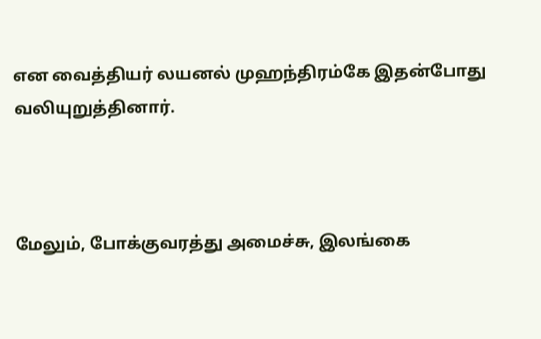என வைத்தியர் லயனல் முஹந்திரம்கே இதன்போது வலியுறுத்தினார்.



மேலும், போக்குவரத்து அமைச்சு, இலங்கை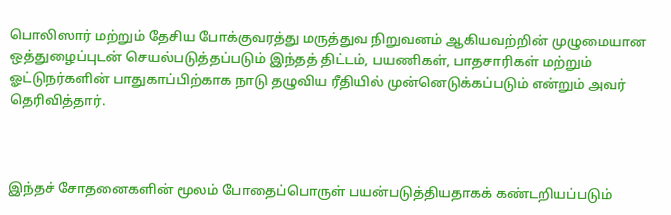பொலிஸார் மற்றும் தேசிய போக்குவரத்து மருத்துவ நிறுவனம் ஆகியவற்றின் முழுமையான ஒத்துழைப்புடன் செயல்படுத்தப்படும் இந்தத் திட்டம், பயணிகள், பாதசாரிகள் மற்றும் ஓட்டுநர்களின் பாதுகாப்பிற்காக நாடு தழுவிய ரீதியில் முன்னெடுக்கப்படும் என்றும் அவர் தெரிவித்தார்.



இந்தச் சோதனைகளின் மூலம் போதைப்பொருள் பயன்படுத்தியதாகக் கண்டறியப்படும்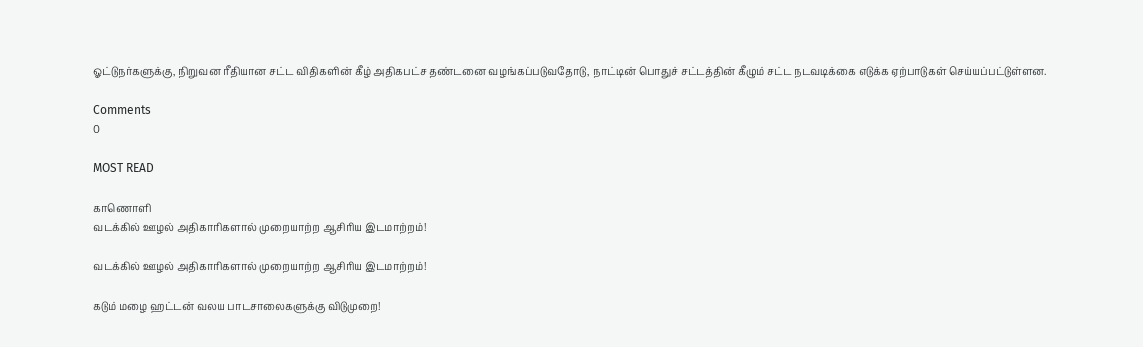ஓட்டுநர்களுக்கு, நிறுவன ரீதியான சட்ட விதிகளின் கீழ் அதிகபட்ச தண்டனை வழங்கப்படுவதோடு, நாட்டின் பொதுச் சட்டத்தின் கீழும் சட்ட நடவடிக்கை எடுக்க ஏற்பாடுகள் செய்யப்பட்டுள்ளன.

Comments
0

MOST READ

காணொளி
வடக்கில் ஊழல் அதிகாரிகளால் முறையாற்ற ஆசிரிய இடமாற்றம்!

வடக்கில் ஊழல் அதிகாரிகளால் முறையாற்ற ஆசிரிய இடமாற்றம்!

கடும் மழை ஹட்டன் வலய பாடசாலைகளுக்கு விடுமுறை!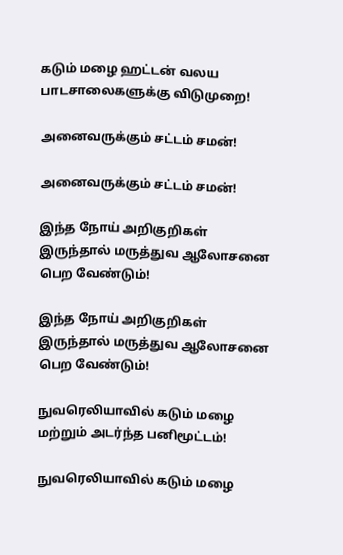கடும் மழை ஹட்டன் வலய பாடசாலைகளுக்கு விடுமுறை!

அனைவருக்கும் சட்டம் சமன்!

அனைவருக்கும் சட்டம் சமன்!

இந்த நோய் அறிகுறிகள் இருந்தால் மருத்துவ ஆலோசனை பெற வேண்டும்!

இந்த நோய் அறிகுறிகள் இருந்தால் மருத்துவ ஆலோசனை பெற வேண்டும்!

நுவரெலியாவில் கடும் மழை மற்றும் அடர்ந்த பனிமூட்டம்!

நுவரெலியாவில் கடும் மழை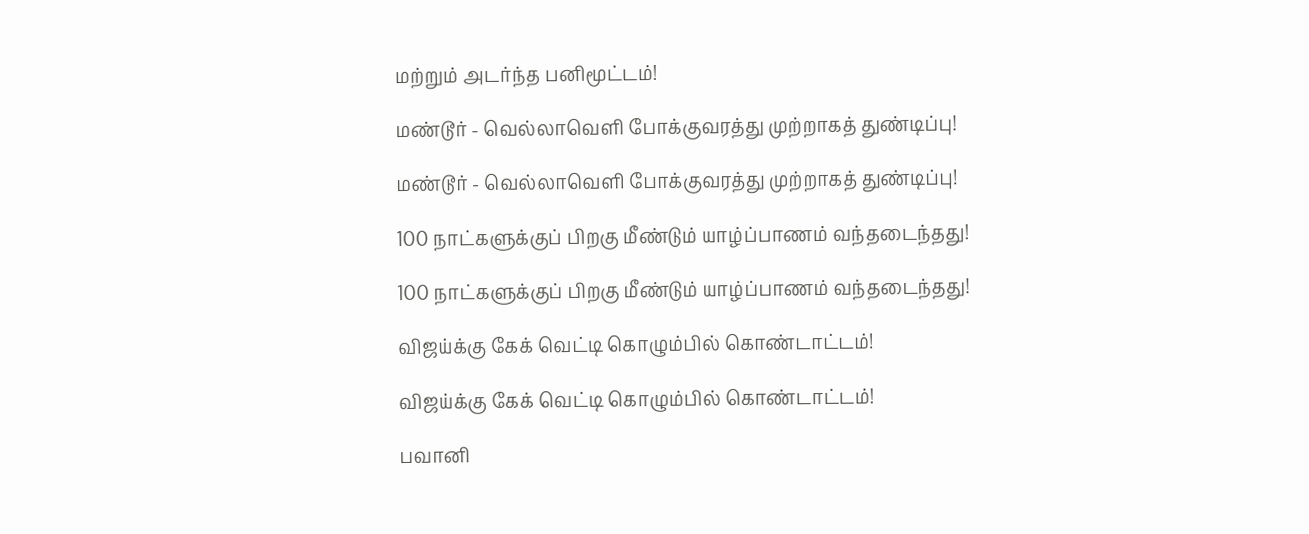மற்றும் அடர்ந்த பனிமூட்டம்!

மண்டூர் - வெல்லாவெளி போக்குவரத்து முற்றாகத் துண்டிப்பு!

மண்டூர் - வெல்லாவெளி போக்குவரத்து முற்றாகத் துண்டிப்பு!

100 நாட்களுக்குப் பிறகு மீண்டும் யாழ்ப்பாணம் வந்தடைந்தது!

100 நாட்களுக்குப் பிறகு மீண்டும் யாழ்ப்பாணம் வந்தடைந்தது!

விஜய்க்கு கேக் வெட்டி கொழும்பில் கொண்டாட்டம்!

விஜய்க்கு கேக் வெட்டி கொழும்பில் கொண்டாட்டம்!

பவானி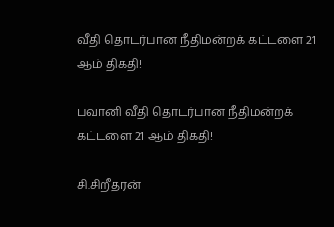வீதி தொடர்பான நீதிமன்றக் கட்டளை 21 ஆம் திகதி!

பவானி வீதி தொடர்பான நீதிமன்றக் கட்டளை 21 ஆம் திகதி!

சி.சிறீதரன்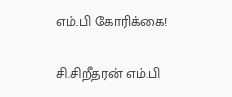எம்.பி கோரிக்கை!

சி.சிறீதரன் எம்.பி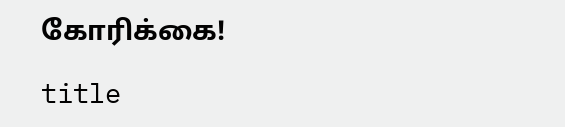கோரிக்கை!

title